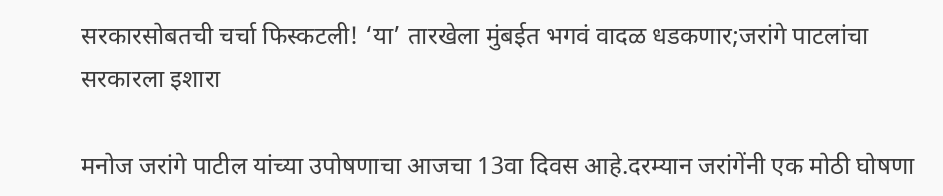सरकारसोबतची चर्चा फिस्कटली! ‘या’ तारखेला मुंबईत भगवं वादळ धडकणार;जरांगे पाटलांचा सरकारला इशारा

मनोज जरांगे पाटील यांच्या उपोषणाचा आजचा 13वा दिवस आहे.दरम्यान जरांगेंनी एक मोठी घोषणा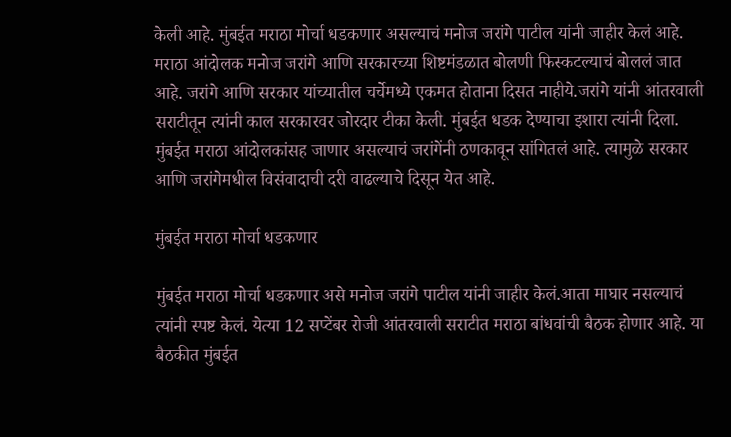केली आहे. मुंबईत मराठा मोर्चा धडकणार असल्याचं मनोज जरांगे पाटील यांनी जाहीर केलं आहे. मराठा आंदोलक मनोज जरांगे आणि सरकारच्या शिष्टमंडळात बोलणी फिस्कटल्याचं बोललं जात आहे. जरांगे आणि सरकार यांच्यातील चर्चेमध्ये एकमत होताना दिसत नाहीये.जरांगे यांनी आंतरवाली सराटीतून त्यांनी काल सरकारवर जोरदार टीका केली. मुंबईत धडक देण्याचा इशारा त्यांनी दिला. मुंबईत मराठा आंदोलकांसह जाणार असल्याचं जरांगेंनी ठणकावून सांगितलं आहे. त्यामुळे सरकार आणि जरांगेमधील विसंवादाची दरी वाढल्याचे दिसून येत आहे.

मुंबईत मराठा मोर्चा धडकणार

मुंबईत मराठा मोर्चा धडकणार असे मनोज जरांगे पाटील यांनी जाहीर केलं.आता माघार नसल्याचं त्यांनी स्पष्ट केलं. येत्या 12 सप्टेंबर रोजी आंतरवाली सराटीत मराठा बांधवांची बैठक होणार आहे. या बैठकीत मुंबईत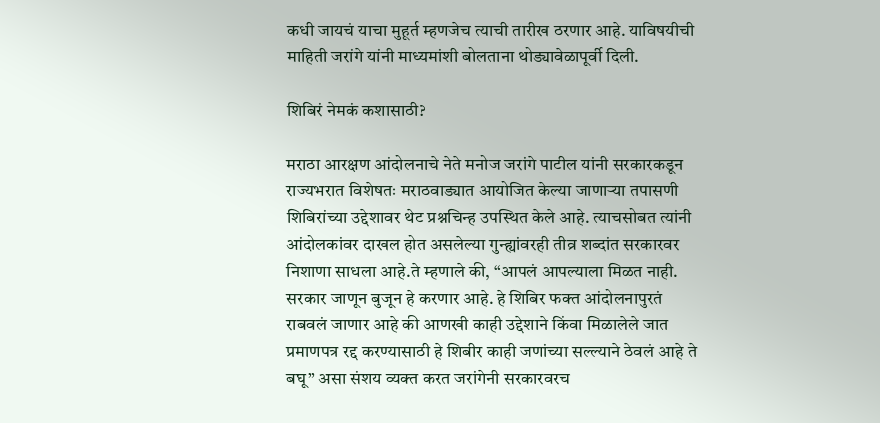कधी जायचं याचा मुहूर्त म्हणजेच त्याची तारीख ठरणार आहे. याविषयीची माहिती जरांगे यांनी माध्यमांशी बोलताना थोड्यावेळापूर्वी दिली.

शिबिरं नेमकं कशासाठी?

मराठा आरक्षण आंदोलनाचे नेते मनोज जरांगे पाटील यांनी सरकारकडून राज्यभरात विशेषतः मराठवाड्यात आयोजित केल्या जाणाऱ्या तपासणी शिबिरांच्या उद्देशावर थेट प्रश्नचिन्ह उपस्थित केले आहे. त्याचसोबत त्यांनी आंदोलकांवर दाखल होत असलेल्या गुन्ह्यांवरही तीव्र शब्दांत सरकारवर निशाणा साधला आहे.ते म्हणाले की, “आपलं आपल्याला मिळत नाही. सरकार जाणून बुजून हे करणार आहे. हे शिबिर फक्त आंदोलनापुरतं राबवलं जाणार आहे की आणखी काही उद्देशाने किंवा मिळालेले जात प्रमाणपत्र रद्द करण्यासाठी हे शिबीर काही जणांच्या सल्ल्याने ठेवलं आहे ते बघू” असा संशय व्यक्त करत जरांगेनी सरकारवरच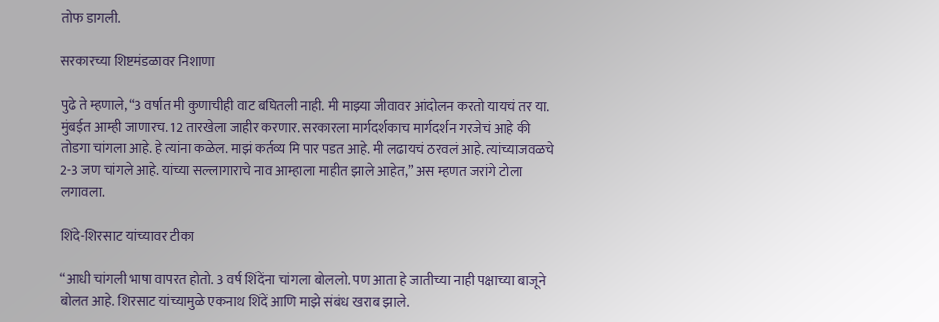तोफ डागली.

सरकारच्या शिष्टमंडळावर निशाणा

पुढे ते म्हणाले, “3 वर्षात मी कुणाचीही वाट बघितली नाही. मी माझ्या जीवावर आंदोलन करतो यायचं तर या. मुंबईत आम्ही जाणारच. 12 तारखेला जाहीर करणार. सरकारला मार्गदर्शकाच मार्गदर्शन गरजेचं आहे की तोडगा चांगला आहे. हे त्यांना कळेल. माझं कर्तव्य मि पार पडत आहे. मी लढायचं ठरवलं आहे. त्यांच्याजवळचे 2-3 जण चांगले आहे. यांच्या सल्लागाराचे नाव आम्हाला माहीत झाले आहेत,” अस म्हणत जरांगे टोला लगावला.

शिंदे-शिरसाट यांच्यावर टीका

“आधी चांगली भाषा वापरत होतो. 3 वर्ष शिंदेंना चांगला बोललो. पण आता हे जातीच्या नाही पक्षाच्या बाजूने बोलत आहे. शिरसाट यांच्यामुळे एकनाथ शिंदें आणि माझे संबंध खराब झाले.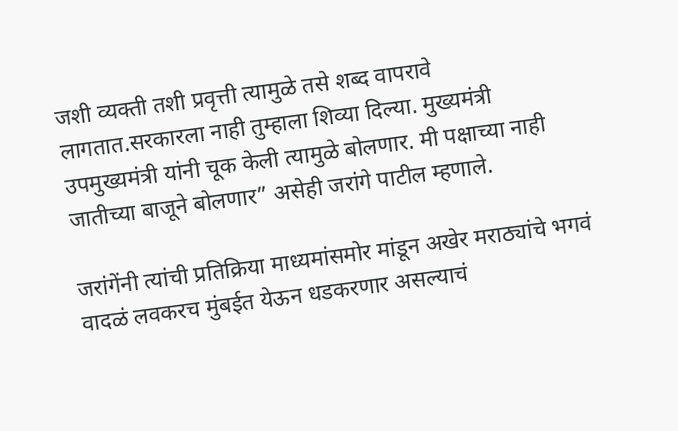जशी व्यक्ती तशी प्रवृत्ती त्यामुळे तसे शब्द वापरावे लागतात.सरकारला नाही तुम्हाला शिव्या दिल्या. मुख्यमंत्री उपमुख्यमंत्री यांनी चूक केली त्यामुळे बोलणार. मी पक्षाच्या नाही जातीच्या बाजूने बोलणार” असेही जरांगे पाटील म्हणाले.

जरांगेंनी त्यांची प्रतिक्रिया माध्यमांसमोर मांडून अखेर मराठ्यांचे भगवं वादळं लवकरच मुंबईत येऊन धडकरणार असल्याचं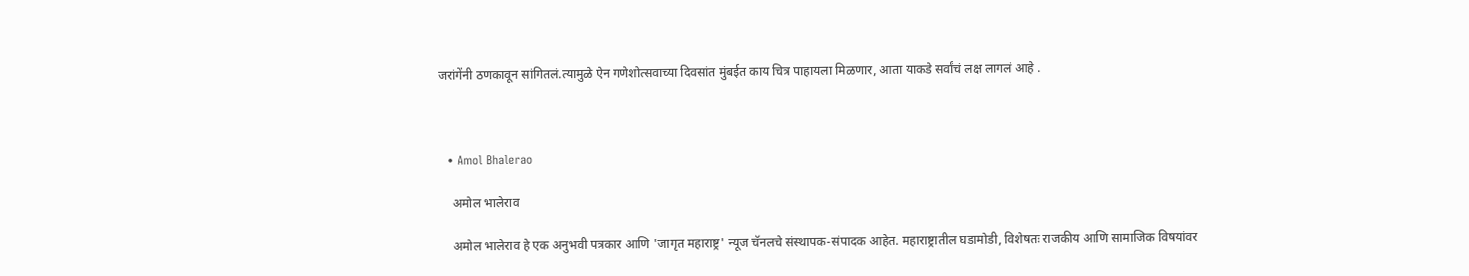जरांगेंनी ठणकावून सांगितलं.त्यामुळे ऐन गणेशोत्सवाच्या दिवसांत मुंबईत काय चित्र पाहायला मिळणार, आता याकडे सर्वांचं लक्ष लागलं आहे .



  • Amol Bhalerao

    अमोल भालेराव

    अमोल भालेराव हे एक अनुभवी पत्रकार आणि 'जागृत महाराष्ट्र' न्यूज चॅनलचे संस्थापक-संपादक आहेत. महाराष्ट्रातील घडामोडी, विशेषतः राजकीय आणि सामाजिक विषयांवर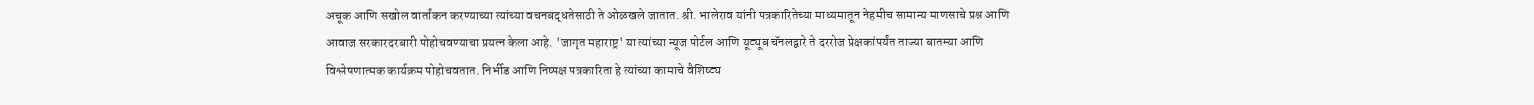अचूक आणि सखोल वार्तांकन करण्याच्या त्यांच्या वचनबद्धतेसाठी ते ओळखले जातात. श्री. भालेराव यांनी पत्रकारितेच्या माध्यमातून नेहमीच सामान्य माणसाचे प्रश्न आणि आवाज सरकारदरबारी पोहोचवण्याचा प्रयत्न केला आहे. 'जागृत महाराष्ट्र' या त्यांच्या न्यूज पोर्टल आणि यूट्यूब चॅनलद्वारे ते दररोज प्रेक्षकांपर्यंत ताज्या बातम्या आणि विश्लेषणात्मक कार्यक्रम पोहोचवतात. निर्भीड आणि निष्पक्ष पत्रकारिता हे त्यांच्या कामाचे वैशिष्ट्य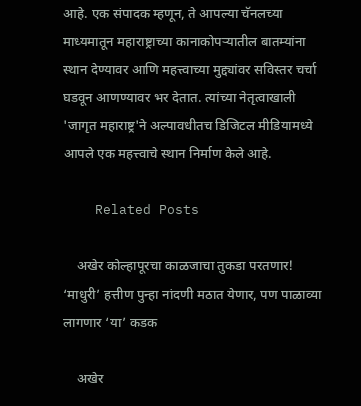आहे. एक संपादक म्हणून, ते आपल्या चॅनलच्या माध्यमातून महाराष्ट्राच्या कानाकोपऱ्यातील बातम्यांना स्थान देण्यावर आणि महत्त्वाच्या मुद्द्यांवर सविस्तर चर्चा घडवून आणण्यावर भर देतात. त्यांच्या नेतृत्वाखाली 'जागृत महाराष्ट्र'ने अल्पावधीतच डिजिटल मीडियामध्ये आपले एक महत्त्वाचे स्थान निर्माण केले आहे.

    Related Posts

    अखेर कोल्हापूरचा काळजाचा तुकडा परतणार! ‘माधुरी’ हत्तीण पुन्हा नांदणी मठात येणार, पण पाळाव्या लागणार ‘या’ कडक

    अखेर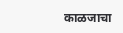काळजाचा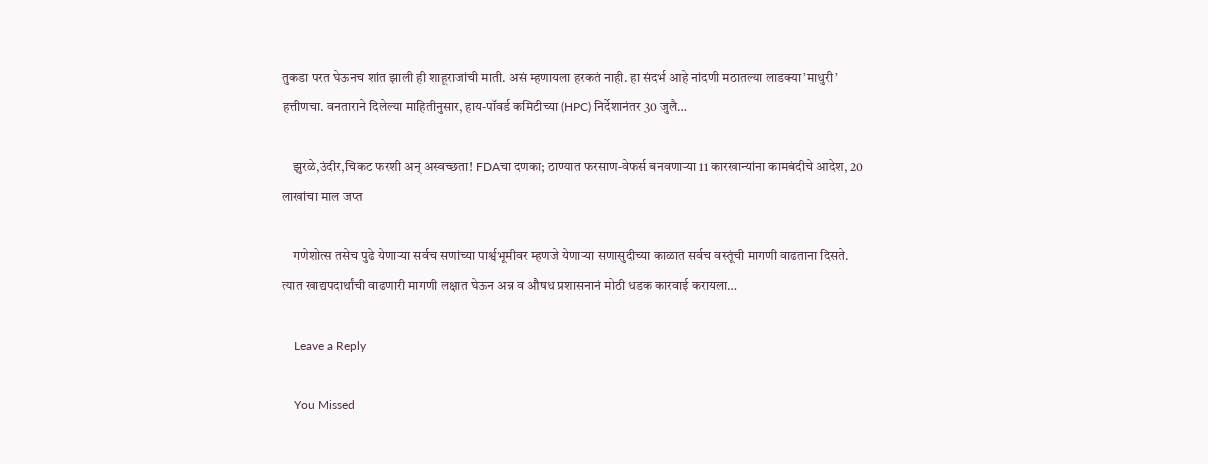तुकडा परत घेऊनच शांत झाली ही शाहूराजांची माती. असं म्हणायला हरकतं नाही. हा संदर्भ आहे नांदणी मठातल्या लाडक्या’माधुरी’ हत्तीणचा. वनताराने दिलेल्या माहितीनुसार, हाय-पॉवर्ड कमिटीच्या (HPC) निर्देशानंतर 30 जुलै…

    झुरळे,उंदीर,चिकट फरशी अन् अस्वच्छता! FDAचा दणका; ठाण्यात फरसाण-वेफर्स बनवणाऱ्या 11 कारखान्यांना कामबंदीचे आदेश, 20 लाखांचा माल जप्त

    गणेशोत्स तसेच पुढे येणाऱ्या सर्वच सणांच्या पार्श्वभूमीवर म्हणजे येणाऱ्या सणासुदीच्या काळात सर्वच वस्तूंची मागणी वाढताना दिसते. त्यात खाद्यपदार्थांची वाढणारी मागणी लक्षात घेऊन अन्न व औषध प्रशासनानं मोठी धडक कारवाई करायला…

    Leave a Reply

    You Missed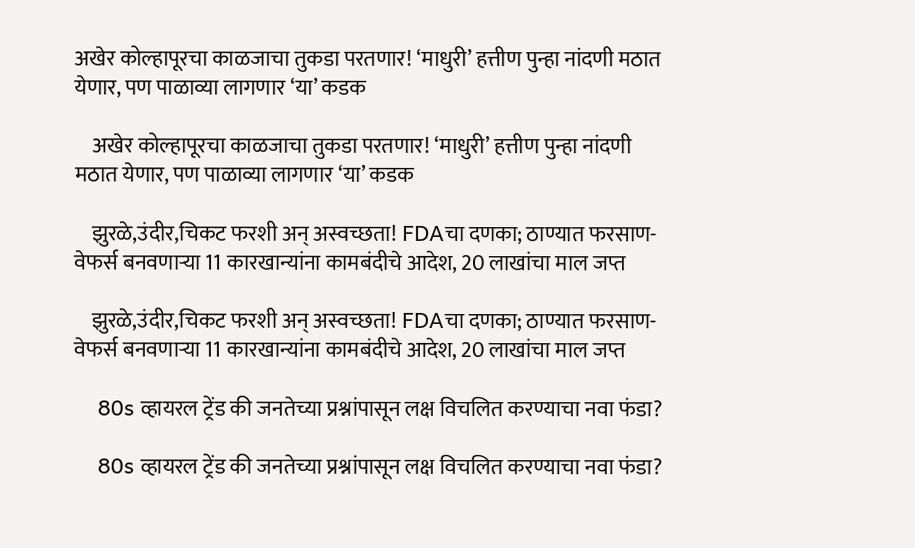अखेर कोल्हापूरचा काळजाचा तुकडा परतणार! ‘माधुरी’ हत्तीण पुन्हा नांदणी मठात येणार, पण पाळाव्या लागणार ‘या’ कडक

    अखेर कोल्हापूरचा काळजाचा तुकडा परतणार! ‘माधुरी’ हत्तीण पुन्हा नांदणी मठात येणार, पण पाळाव्या लागणार ‘या’ कडक

    झुरळे,उंदीर,चिकट फरशी अन् अस्वच्छता! FDAचा दणका; ठाण्यात फरसाण-वेफर्स बनवणाऱ्या 11 कारखान्यांना कामबंदीचे आदेश, 20 लाखांचा माल जप्त

    झुरळे,उंदीर,चिकट फरशी अन् अस्वच्छता! FDAचा दणका; ठाण्यात फरसाण-वेफर्स बनवणाऱ्या 11 कारखान्यांना कामबंदीचे आदेश, 20 लाखांचा माल जप्त

    80s व्हायरल ट्रेंड की जनतेच्या प्रश्नांपासून लक्ष विचलित करण्याचा नवा फंडा?

    80s व्हायरल ट्रेंड की जनतेच्या प्रश्नांपासून लक्ष विचलित करण्याचा नवा फंडा?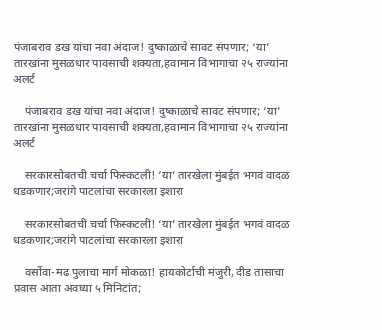पंजाबराव डख यांचा नवा अंदाज! दुष्काळाचे सावट संपणार; ‘या’ तारखांना मुसळधार पावसाची शक्यता,हवामान विभागाचा २५ राज्यांना अलर्ट

    पंजाबराव डख यांचा नवा अंदाज! दुष्काळाचे सावट संपणार; ‘या’ तारखांना मुसळधार पावसाची शक्यता,हवामान विभागाचा २५ राज्यांना अलर्ट

    सरकारसोबतची चर्चा फिस्कटली! ‘या’ तारखेला मुंबईत भगवं वादळ धडकणार;जरांगे पाटलांचा सरकारला इशारा

    सरकारसोबतची चर्चा फिस्कटली! ‘या’ तारखेला मुंबईत भगवं वादळ धडकणार;जरांगे पाटलांचा सरकारला इशारा

    वर्सोवा-मढ पुलाचा मार्ग मोकळा! हायकोर्टाची मंजुरी, दीड तासाचा प्रवास आता अवघ्या ५ मिनिटांत;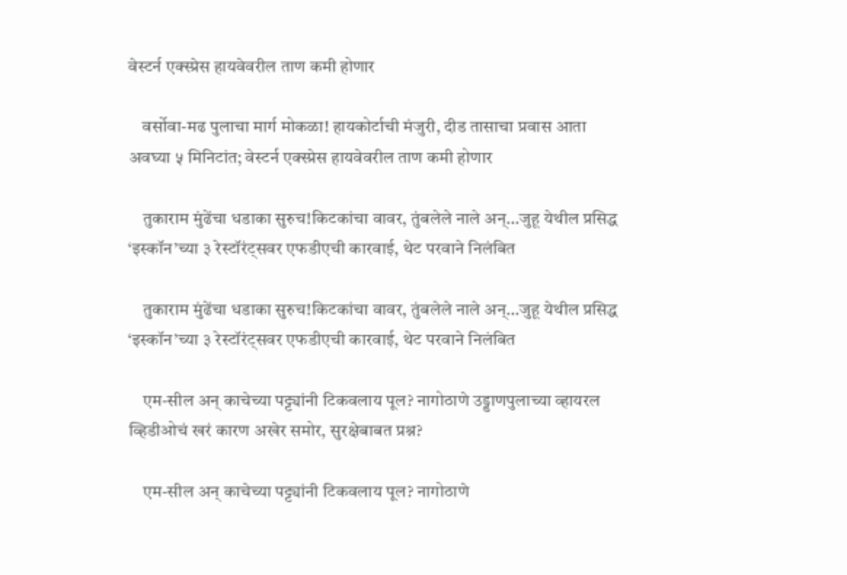वेस्टर्न एक्स्प्रेस हायवेवरील ताण कमी होणार

    वर्सोवा-मढ पुलाचा मार्ग मोकळा! हायकोर्टाची मंजुरी, दीड तासाचा प्रवास आता अवघ्या ५ मिनिटांत; वेस्टर्न एक्स्प्रेस हायवेवरील ताण कमी होणार

    तुकाराम मुंढेंचा धडाका सुरुच!किटकांचा वावर, तुंबलेले नाले अन्…जुहू येथील प्रसिद्ध ‘इस्कॉन’च्या ३ रेस्टॉरंट्सवर एफडीएची कारवाई, थेट परवाने निलंबित

    तुकाराम मुंढेंचा धडाका सुरुच!किटकांचा वावर, तुंबलेले नाले अन्…जुहू येथील प्रसिद्ध ‘इस्कॉन’च्या ३ रेस्टॉरंट्सवर एफडीएची कारवाई, थेट परवाने निलंबित

    एम-सील अन् काचेच्या पट्ट्यांनी टिकवलाय पूल? नागोठाणे उड्डाणपुलाच्या व्हायरल व्हिडीओचं खरं कारण अखेर समोर, सुरक्षेबाबत प्रश्न?

    एम-सील अन् काचेच्या पट्ट्यांनी टिकवलाय पूल? नागोठाणे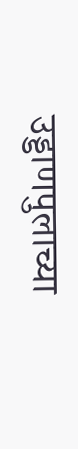उड्डाणपुलाच्या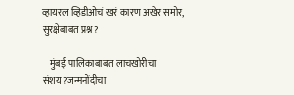व्हायरल व्हिडीओचं खरं कारण अखेर समोर, सुरक्षेबाबत प्रश्न?

    मुंबई पालिकाबाबत लाचखोरीचा संशय?जन्मनोंदीचा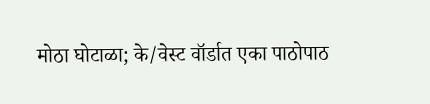मोठा घोटाळा; के/वेस्ट वॉर्डात एका पाठोपाठ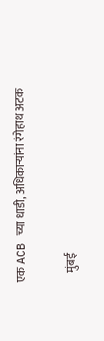एक ACB च्या धाडी, अधिकाऱ्यांना रंगेहाथ अटक

    मुंबई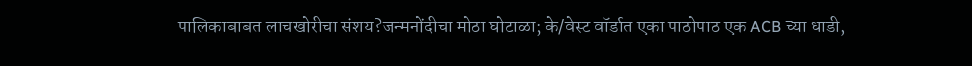पालिकाबाबत लाचखोरीचा संशय?जन्मनोंदीचा मोठा घोटाळा; के/वेस्ट वॉर्डात एका पाठोपाठ एक ACB च्या धाडी,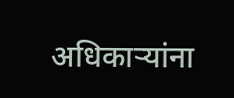अधिकाऱ्यांना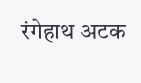रंगेहाथ अटक